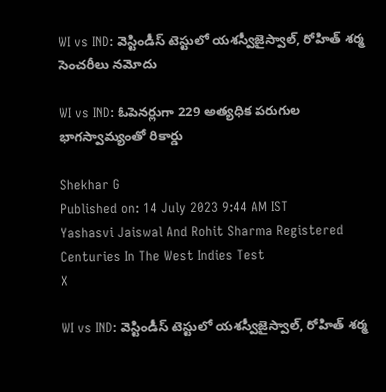WI vs IND: వెస్టిండీస్ టెస్టులో యశస్వీజైస్వాల్, రోహిత్ శర్మ సెంచరీలు నమోదు

WI vs IND: ఓపెనర్లుగా 229 అత్యధిక పరుగుల భాగస్వామ్యంతో రికార్డు

Shekhar G
Published on: 14 July 2023 9:44 AM IST
Yashasvi Jaiswal And Rohit Sharma Registered Centuries In The West Indies Test
X

WI vs IND: వెస్టిండీస్ టెస్టులో యశస్వీజైస్వాల్, రోహిత్ శర్మ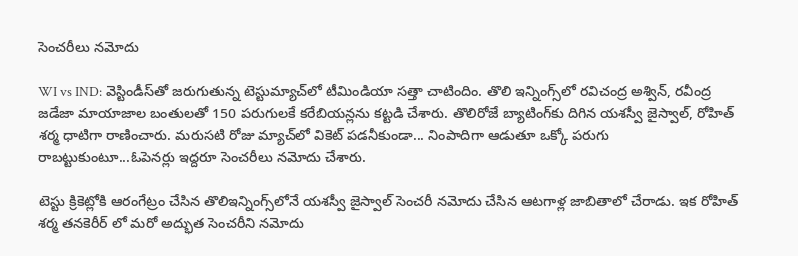సెంచరీలు నమోదు

WI vs IND: వెస్టిండీస్‌తో జరుగుతున్న టెస్టుమ్యాచ్‌లో టీమిండియా సత్తా చాటిందిం. తొలి ఇన్నింగ్స్‌లో రవిచంద్ర అశ్విన్, రవీంద్ర జడేజా మాయాజాల బంతులతో 150 పరుగులకే కరేబియన్లను కట్టడి చేశారు. తొలిరోజే బ్యాటింగ్‌కు దిగిన యశస్వీ జైస్వాల్, రోహిత్ శర్మ ధాటిగా రాణించారు. మరుసటి రోజు మ్యాచ్‌లో వికెట్ పడనీకుండా... నింపాదిగా ఆడుతూ ఒక్కో పరుగు రాబట్టుకుంటూ...ఓపెనర్లు ఇద్దరూ సెంచరీలు నమోదు చేశారు.

టెస్టు క్రికెట్లోకి ఆరంగేట్రం చేసిన తొలిఇన్నింగ్స్‌లోనే యశస్వీ జైస్వాల్ సెంచరీ నమోదు చేసిన ఆటగాళ్ల జాబితాలో చేరాడు. ఇక రోహిత్ శర్మ తనకెరీర్ లో మరో అద్భుత సెంచరీని నమోదు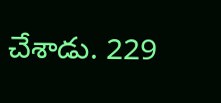చేశాడు. 229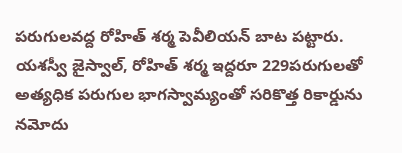పరుగులవద్ద రోహిత్ శర్మ పెవీలియన్ బాట పట్టారు. యశస్వీ జైస్వాల్, రోహిత్ శర్మ ఇద్దరూ 229పరుగులతో అత్యధిక పరుగుల భాగస్వామ్యంతో సరికొత్త రికార్డును నమోదు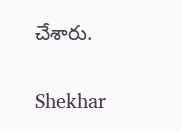చేశారు.

Shekhar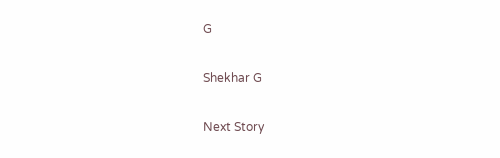G

Shekhar G

Next Story